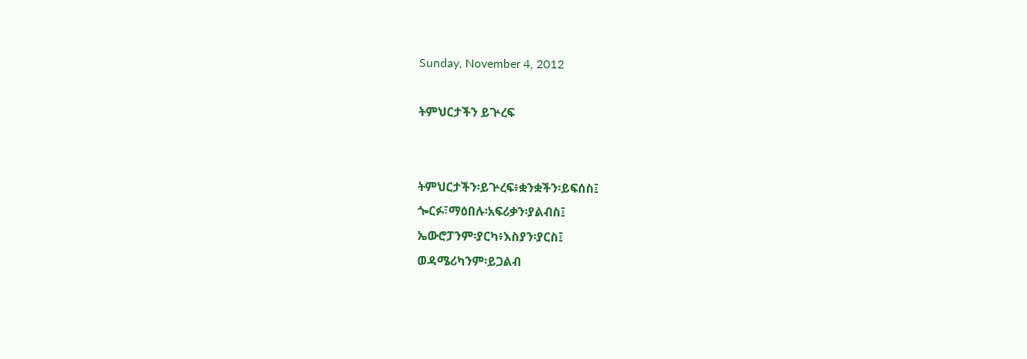Sunday, November 4, 2012

ትምህርታችን ይጕረፍ


ትምህርታችን፡ይጕረፍ፥ቋንቋችን፡ይፍሰስ፤
ጐርፉ፣ማዕበሉ፡አፍሪቃን፡ያልብስ፤
ኤውሮፓንም፡ያርካ፥እስያን፡ያርስ፤
ወዳሜሪካንም፡ይጋልብ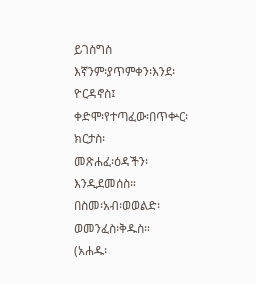ይገስግስ
እኛንም፡ያጥምቀን፡እንደ፡ዮርዳኖስ፤
ቀድሞ፡የተጣፈው፡በጥቍር፡ክርታስ፡
መጽሐፈ፡ዕዳችን፡እንዲደመሰስ።
በስመ፡አብ፡ወወልድ፡ወመንፈስ፡ቅዱስ።
(አሐዱ፡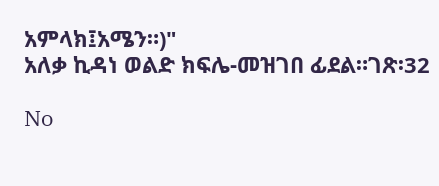አምላክ፤አሜን።)"
አለቃ ኪዳነ ወልድ ክፍሌ-መዝገበ ፊደል።ገጽ፡32

No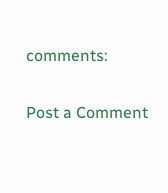comments:

Post a Comment